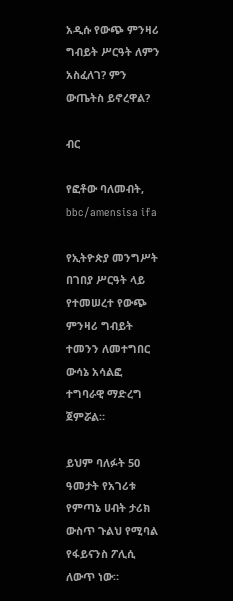አዲሱ የውጭ ምንዛሪ ግብይት ሥርዓት ለምን አስፈለገ? ምን ውጤትስ ይኖረዋል?

ብር

የፎቶው ባለመብት, bbc/amensisa ifa

የኢትዮጵያ መንግሥት በገበያ ሥርዓት ላይ የተመሠረተ የውጭ ምንዛሪ ግብይት ተመንን ለመተግበር ውሳኔ አሳልፎ ተግባራዊ ማድረግ ጀምሯል።

ይህም ባለፉት 50 ዓመታት የአገሪቱ የምጣኔ ሀብት ታሪክ ውስጥ ጉልህ የሚባል የፋይናንስ ፖሊሲ ለውጥ ነው።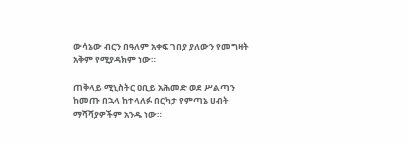ውሳኔው ብርን በዓለም አቀፍ ገበያ ያለውን የመግዛት አቅም የሚያዳክም ነው።

ጠቅላይ ሚኒስትር ዐቢይ አሕመድ ወደ ሥልጣን ከመጡ በኋላ ከተላለፉ በርካታ የምጣኔ ሀብት ማሻሻያዎችም አንዱ ነው።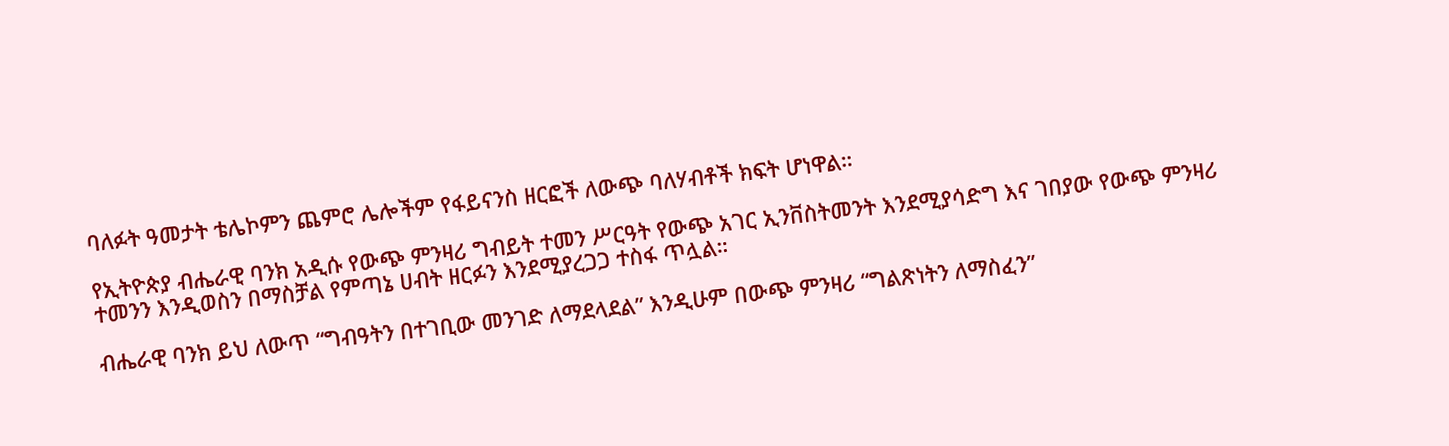ባለፉት ዓመታት ቴሌኮምን ጨምሮ ሌሎችም የፋይናንስ ዘርፎች ለውጭ ባለሃብቶች ክፍት ሆነዋል።

የኢትዮጵያ ብሔራዊ ባንክ አዲሱ የውጭ ምንዛሪ ግብይት ተመን ሥርዓት የውጭ አገር ኢንቨስትመንት እንደሚያሳድግ እና ገበያው የውጭ ምንዛሪ ተመንን እንዲወስን በማስቻል የምጣኔ ሀብት ዘርፉን እንደሚያረጋጋ ተስፋ ጥሏል።

ብሔራዊ ባንክ ይህ ለውጥ “ግብዓትን በተገቢው መንገድ ለማደላደል” እንዲሁም በውጭ ምንዛሪ “ግልጽነትን ለማስፈን”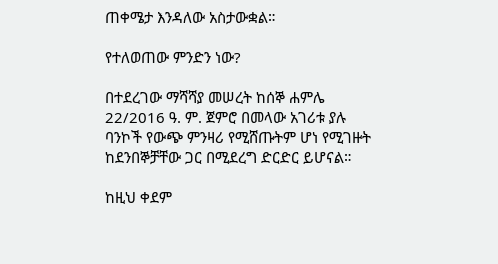ጠቀሜታ እንዳለው አስታውቋል።

የተለወጠው ምንድን ነው?

በተደረገው ማሻሻያ መሠረት ከሰኞ ሐምሌ 22/2016 ዓ. ም. ጀምሮ በመላው አገሪቱ ያሉ ባንኮች የውጭ ምንዛሪ የሚሸጡትም ሆነ የሚገዙት ከደንበኞቻቸው ጋር በሚደረግ ድርድር ይሆናል።

ከዚህ ቀደም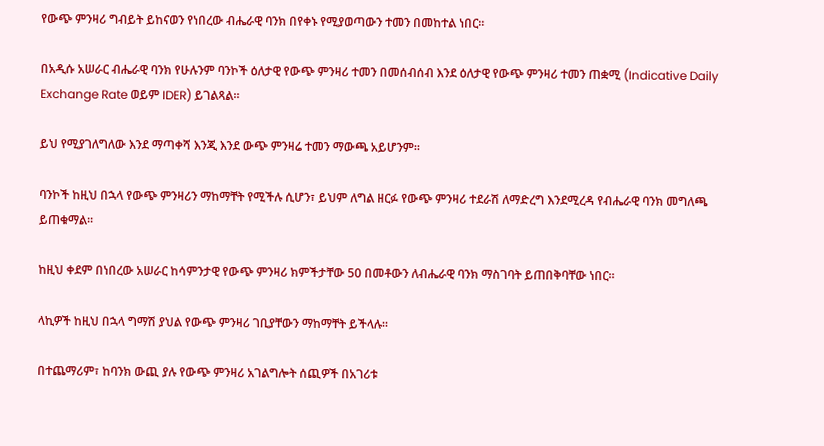የውጭ ምንዛሪ ግብይት ይከናወን የነበረው ብሔራዊ ባንክ በየቀኑ የሚያወጣውን ተመን በመከተል ነበር።

በአዲሱ አሠራር ብሔራዊ ባንክ የሁሉንም ባንኮች ዕለታዊ የውጭ ምንዛሪ ተመን በመሰብሰብ እንደ ዕለታዊ የውጭ ምንዛሪ ተመን ጠቋሚ (Indicative Daily Exchange Rate ወይም IDER) ይገልጻል።

ይህ የሚያገለግለው እንደ ማጣቀሻ እንጂ እንደ ውጭ ምንዛሬ ተመን ማውጫ አይሆንም።

ባንኮች ከዚህ በኋላ የውጭ ምንዛሪን ማከማቸት የሚችሉ ሲሆን፣ ይህም ለግል ዘርፉ የውጭ ምንዛሪ ተደራሽ ለማድረግ እንደሚረዳ የብሔራዊ ባንክ መግለጫ ይጠቁማል።

ከዚህ ቀደም በነበረው አሠራር ከሳምንታዊ የውጭ ምንዛሪ ክምችታቸው 50 በመቶውን ለብሔራዊ ባንክ ማስገባት ይጠበቅባቸው ነበር።

ላኪዎች ከዚህ በኋላ ግማሽ ያህል የውጭ ምንዛሪ ገቢያቸውን ማከማቸት ይችላሉ።

በተጨማሪም፣ ከባንክ ውጪ ያሉ የውጭ ምንዛሪ አገልግሎት ሰጪዎች በአገሪቱ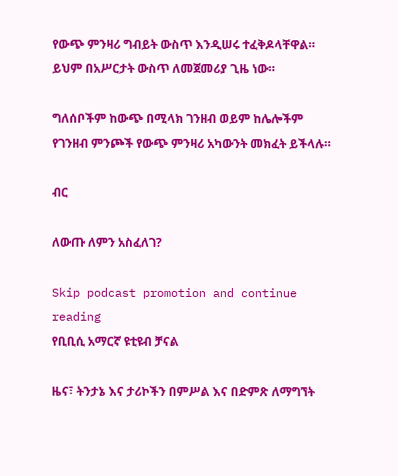የውጭ ምንዛሪ ግብይት ውስጥ እንዲሠሩ ተፈቅዶላቸዋል። ይህም በአሥርታት ውስጥ ለመጀመሪያ ጊዜ ነው።

ግለሰቦችም ከውጭ በሚላክ ገንዘብ ወይም ከሌሎችም የገንዘብ ምንጮች የውጭ ምንዛሪ አካውንት መክፈት ይችላሉ።

ብር

ለውጡ ለምን አስፈለገ?

Skip podcast promotion and continue reading
የቢቢሲ አማርኛ ዩቲዩብ ቻናል

ዜና፣ ትንታኔ እና ታሪኮችን በምሥል እና በድምጽ ለማግኘት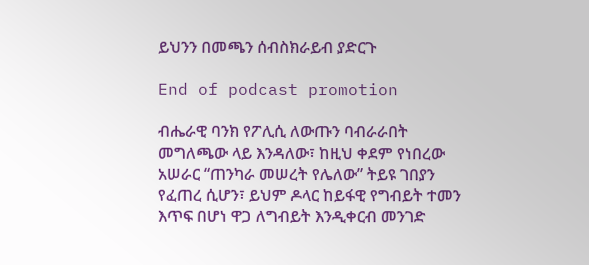ይህንን በመጫን ሰብስክራይብ ያድርጉ

End of podcast promotion

ብሔራዊ ባንክ የፖሊሲ ለውጡን ባብራራበት መግለጫው ላይ እንዳለው፣ ከዚህ ቀደም የነበረው አሠራር “ጠንካራ መሠረት የሌለው” ትይዩ ገበያን የፈጠረ ሲሆን፣ ይህም ዶላር ከይፋዊ የግብይት ተመን እጥፍ በሆነ ዋጋ ለግብይት እንዲቀርብ መንገድ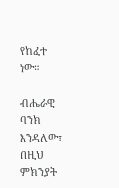የከፈተ ነው።

ብሔራዊ ባንክ እንዳለው፣ በዚህ ምክንያት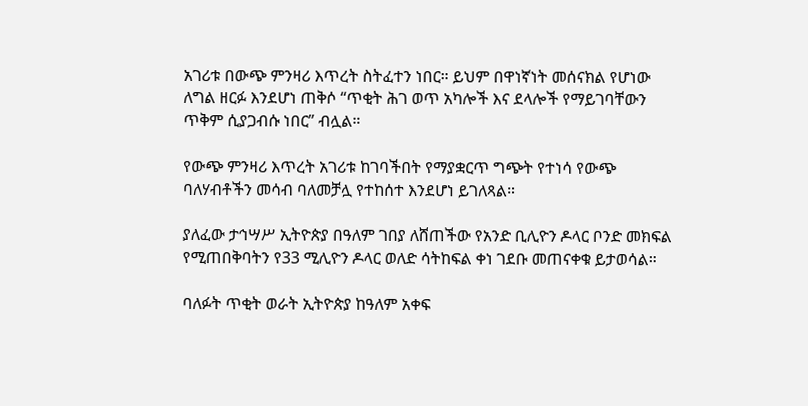አገሪቱ በውጭ ምንዛሪ እጥረት ስትፈተን ነበር። ይህም በዋነኛነት መሰናክል የሆነው ለግል ዘርፉ እንደሆነ ጠቅሶ “ጥቂት ሕገ ወጥ አካሎች እና ደላሎች የማይገባቸውን ጥቅም ሲያጋብሱ ነበር” ብሏል።

የውጭ ምንዛሪ እጥረት አገሪቱ ከገባችበት የማያቋርጥ ግጭት የተነሳ የውጭ ባለሃብቶችን መሳብ ባለመቻሏ የተከሰተ እንደሆነ ይገለጻል።

ያለፈው ታኅሣሥ ኢትዮጵያ በዓለም ገበያ ለሸጠችው የአንድ ቢሊዮን ዶላር ቦንድ መክፍል የሚጠበቅባትን የ33 ሚሊዮን ዶላር ወለድ ሳትከፍል ቀነ ገደቡ መጠናቀቁ ይታወሳል።

ባለፉት ጥቂት ወራት ኢትዮጵያ ከዓለም አቀፍ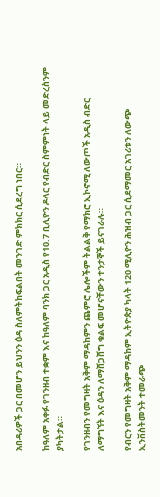አበዳሪዎች ጋር በመሆን ይህንን ዕዳ ስለምትከፍልበት መንገድ ምክክር ሲደረግ ነበር።

ከዓለም አቀፉ የገንዘብ ተቋም እና ከዓለም ባንክ ጋር አዲስ የ10.7 ቢሊዮን ዶላር የብድር ስምምነት ላይ መድረስንም ያካትታል።

የገንዘብን የመግዛት አቅም ማዳከምን ጨምሮ ሌሎችም ትልልቅ የማክሮ ኢኮኖሚ ለውጦች አዲስ ብድር ለማግኘት እና ዕዳን ለማሸጋሸግ ቁልፍ መሆናቸውን ተንታኞች ይናገራሉ።

የብርን የመግዛት አቅም ማዳከም ኢትዮጵያ ካላት 120 ሚሊዮን ሕዝብ ጋር ሲደማመር አገሪቱን ለውጭ ኢንቨስትመንት ተመራጭ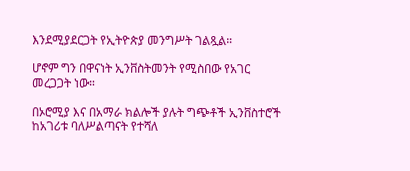እንደሚያደርጋት የኢትዮጵያ መንግሥት ገልጿል።

ሆኖም ግን በዋናነት ኢንቨስትመንት የሚስበው የአገር መረጋጋት ነው።

በኦሮሚያ እና በአማራ ክልሎች ያሉት ግጭቶች ኢንቨስተሮች ከአገሪቱ ባለሥልጣናት የተሻለ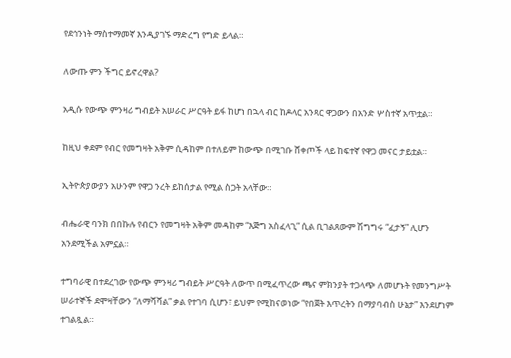የደኅንነት ማስተማመኛ እንዲያገኙ ማድረግ የግድ ይላል።

ለውጡ ምን ችግር ይኖረዋል?

አዲሱ የውጭ ምንዛሪ ግብይት አሠራር ሥርዓት ይፋ ከሆነ በኋላ ብር ከዶላር አንጻር ዋጋውን በአንድ ሦስተኛ አጥቷል።

ከዚህ ቀደም የብር የመግዛት አቅም ሲዳከም በተለይም ከውጭ በሚገቡ ሸቀጦች ላይ ከፍተኛ የዋጋ መናር ታይቷል።

ኢትዮጵያውያን አሁንም የዋጋ ንረት ይከሰታል የሚል ስጋት አላቸው።

ብሔራዊ ባንክ በበኩሉ የብርን የመግዛት አቅም መዳከም “እጅግ አስፈላጊ” ሲል ቢገልጸውም ሽግግሩ “ፈታኝ” ሊሆን አንደሚችል አምኗል።

ተግባራዊ በተደረገው የውጭ ምንዛሪ ግብይት ሥርዓት ለውጥ በሚፈጥረው ጫና ምክንያት ተጋላጭ ለመሆኑት የመንግሥት ሠራተኞች ደሞዛቸውን “ለማሻሻል” ቃል የተገባ ሲሆን፣ ይህም የሚከናወነው “የበጀት እጥረትን በማያባብስ ሁኔታ” እንደሆነም ተገልጿል።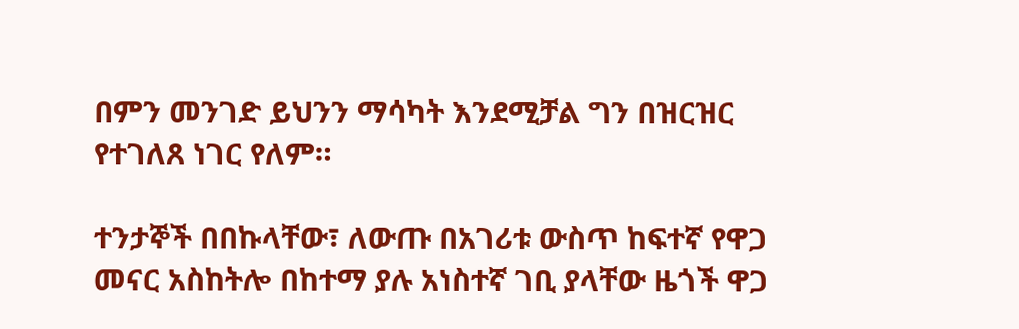በምን መንገድ ይህንን ማሳካት እንደሚቻል ግን በዝርዝር የተገለጸ ነገር የለም።

ተንታኞች በበኩላቸው፣ ለውጡ በአገሪቱ ውስጥ ከፍተኛ የዋጋ መናር አስከትሎ በከተማ ያሉ አነስተኛ ገቢ ያላቸው ዜጎች ዋጋ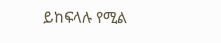ይከፍላሉ የሚል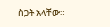ስጋት አላቸው።